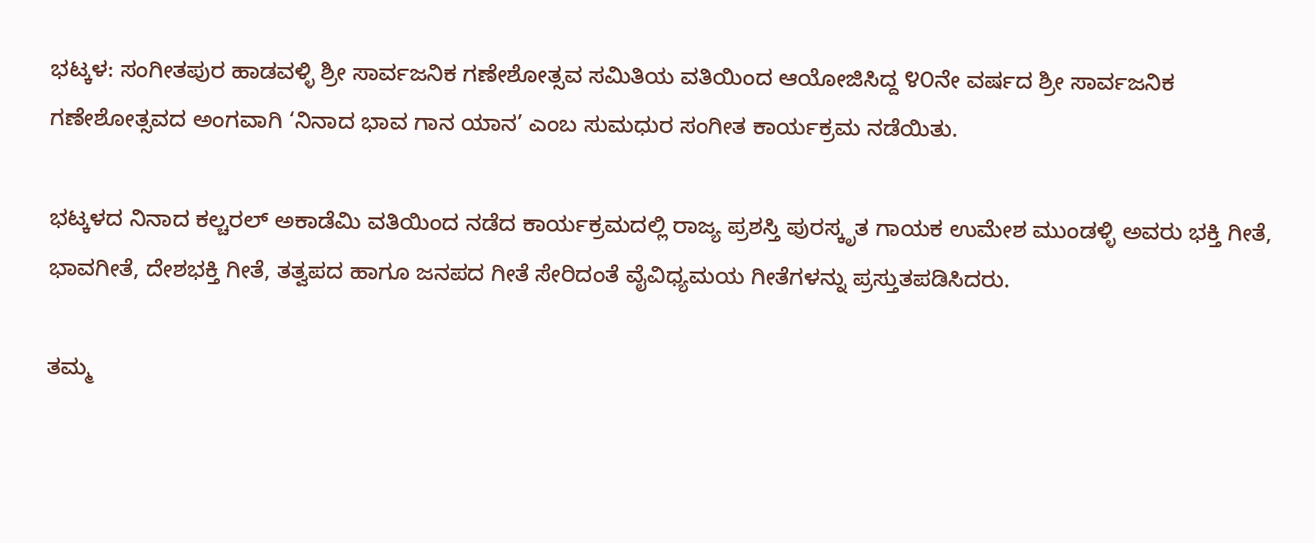ಭಟ್ಕಳ: ಸಂಗೀತಪುರ ಹಾಡವಳ್ಳಿ ಶ್ರೀ ಸಾರ್ವಜನಿಕ ಗಣೇಶೋತ್ಸವ ಸಮಿತಿಯ ವತಿಯಿಂದ ಆಯೋಜಿಸಿದ್ದ ೪೦ನೇ ವರ್ಷದ ಶ್ರೀ ಸಾರ್ವಜನಿಕ ಗಣೇಶೋತ್ಸವದ ಅಂಗವಾಗಿ ‘ನಿನಾದ ಭಾವ ಗಾನ ಯಾನ’ ಎಂಬ ಸುಮಧುರ ಸಂಗೀತ ಕಾರ್ಯಕ್ರಮ ನಡೆಯಿತು.

ಭಟ್ಕಳದ ನಿನಾದ ಕಲ್ಚರಲ್ ಅಕಾಡೆಮಿ ವತಿಯಿಂದ ನಡೆದ ಕಾರ್ಯಕ್ರಮದಲ್ಲಿ ರಾಜ್ಯ ಪ್ರಶಸ್ತಿ ಪುರಸ್ಕೃತ ಗಾಯಕ ಉಮೇಶ ಮುಂಡಳ್ಳಿ ಅವರು ಭಕ್ತಿ ಗೀತೆ, ಭಾವಗೀತೆ, ದೇಶಭಕ್ತಿ ಗೀತೆ, ತತ್ವಪದ ಹಾಗೂ ಜನಪದ ಗೀತೆ ಸೇರಿದಂತೆ ವೈವಿಧ್ಯಮಯ ಗೀತೆಗಳನ್ನು ಪ್ರಸ್ತುತಪಡಿಸಿದರು.

ತಮ್ಮ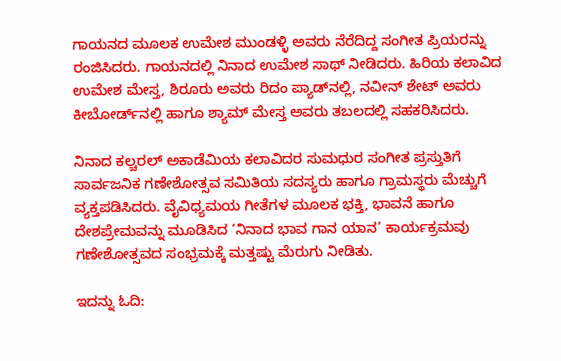ಗಾಯನದ ಮೂಲಕ ಉಮೇಶ ಮುಂಡಳ್ಳಿ ಅವರು ನೆರೆದಿದ್ದ ಸಂಗೀತ ಪ್ರಿಯರನ್ನು ರಂಜಿಸಿದರು. ಗಾಯನದಲ್ಲಿ ನಿನಾದ ಉಮೇಶ ಸಾಥ್ ನೀಡಿದರು. ಹಿರಿಯ ಕಲಾವಿದ ಉಮೇಶ ಮೇಸ್ತ, ಶಿರೂರು ಅವರು ರಿದಂ ಪ್ಯಾಡ್‌ನಲ್ಲಿ, ನವೀನ್ ಶೇಟ್ ಅವರು ಕೀಬೋರ್ಡ್‌ನಲ್ಲಿ ಹಾಗೂ ಶ್ಯಾಮ್ ಮೇಸ್ತ ಅವರು ತಬಲದಲ್ಲಿ ಸಹಕರಿಸಿದರು.

ನಿನಾದ ಕಲ್ಚರಲ್ ಅಕಾಡೆಮಿಯ ಕಲಾವಿದರ ಸುಮಧುರ ಸಂಗೀತ ಪ್ರಸ್ತುತಿಗೆ ಸಾರ್ವಜನಿಕ ಗಣೇಶೋತ್ಸವ ಸಮಿತಿಯ ಸದಸ್ಯರು ಹಾಗೂ ಗ್ರಾಮಸ್ಥರು ಮೆಚ್ಚುಗೆ ವ್ಯಕ್ತಪಡಿಸಿದರು. ವೈವಿಧ್ಯಮಯ ಗೀತೆಗಳ ಮೂಲಕ ಭಕ್ತಿ, ಭಾವನೆ ಹಾಗೂ ದೇಶಪ್ರೇಮವನ್ನು ಮೂಡಿಸಿದ ‘ನಿನಾದ ಭಾವ ಗಾನ ಯಾನ’ ಕಾರ್ಯಕ್ರಮವು ಗಣೇಶೋತ್ಸವದ ಸಂಭ್ರಮಕ್ಕೆ ಮತ್ತಷ್ಟು ಮೆರುಗು ನೀಡಿತು.

ಇದನ್ನು ಓದಿ: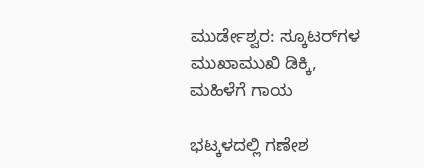ಮುರ್ಡೇಶ್ವರ: ಸ್ಕೂಟರ್‌ಗಳ ಮುಖಾಮುಖಿ ಡಿಕ್ಕಿ, ಮಹಿಳೆಗೆ ಗಾಯ

ಭಟ್ಕಳದಲ್ಲಿ ಗಣೇಶ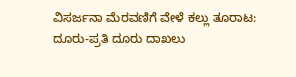ವಿಸರ್ಜನಾ ಮೆರವಣಿಗೆ ವೇಳೆ ಕಲ್ಲು ತೂರಾಟ: ದೂರು-ಪ್ರತಿ ದೂರು ದಾಖಲು